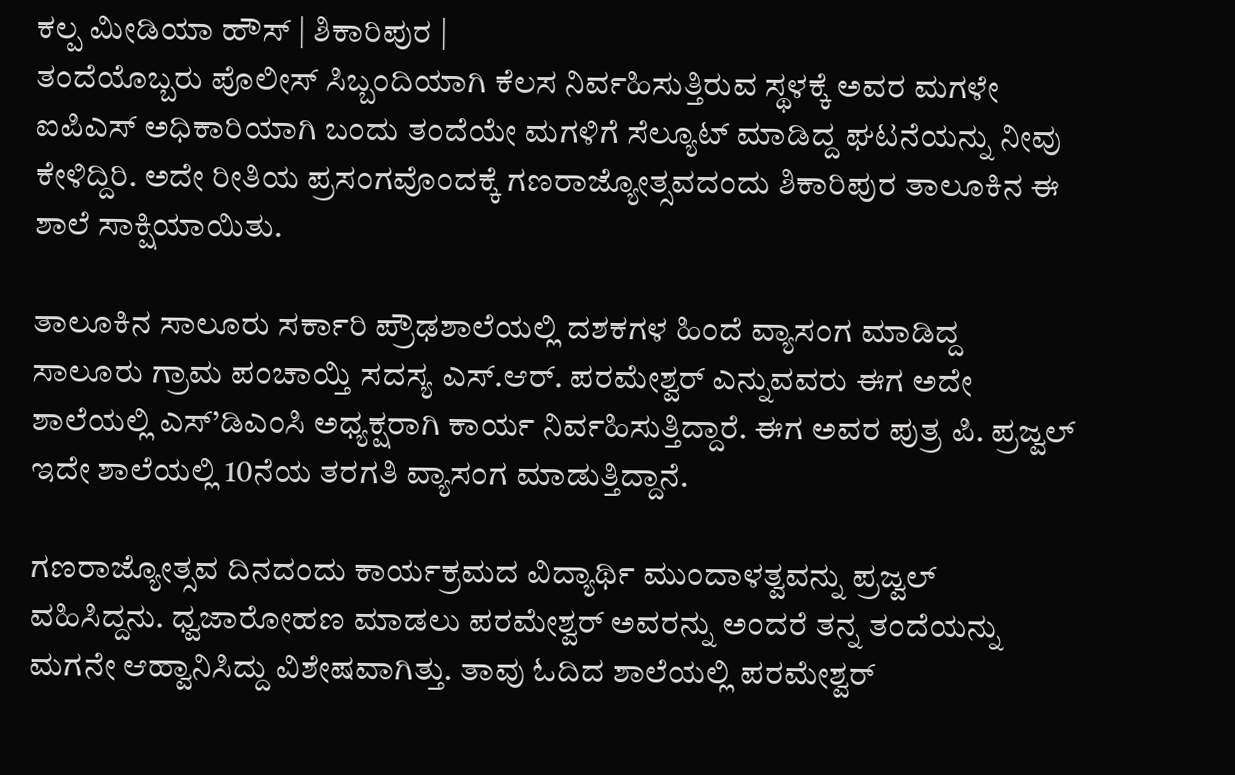ಕಲ್ಪ ಮೀಡಿಯಾ ಹೌಸ್ | ಶಿಕಾರಿಪುರ |
ತಂದೆಯೊಬ್ಬರು ಪೊಲೀಸ್ ಸಿಬ್ಬಂದಿಯಾಗಿ ಕೆಲಸ ನಿರ್ವಹಿಸುತ್ತಿರುವ ಸ್ಥಳಕ್ಕೆ ಅವರ ಮಗಳೇ ಐಪಿಎಸ್ ಅಧಿಕಾರಿಯಾಗಿ ಬಂದು ತಂದೆಯೇ ಮಗಳಿಗೆ ಸೆಲ್ಯೂಟ್ ಮಾಡಿದ್ದ ಘಟನೆಯನ್ನು ನೀವು ಕೇಳಿದ್ದಿರಿ. ಅದೇ ರೀತಿಯ ಪ್ರಸಂಗವೊಂದಕ್ಕೆ ಗಣರಾಜ್ಯೋತ್ಸವದಂದು ಶಿಕಾರಿಪುರ ತಾಲೂಕಿನ ಈ ಶಾಲೆ ಸಾಕ್ಷಿಯಾಯಿತು.

ತಾಲೂಕಿನ ಸಾಲೂರು ಸರ್ಕಾರಿ ಪ್ರೌಢಶಾಲೆಯಲ್ಲಿ ದಶಕಗಳ ಹಿಂದೆ ವ್ಯಾಸಂಗ ಮಾಡಿದ್ದ ಸಾಲೂರು ಗ್ರಾಮ ಪಂಚಾಯ್ತಿ ಸದಸ್ಯ ಎಸ್.ಆರ್. ಪರಮೇಶ್ವರ್ ಎನ್ನುವವರು ಈಗ ಅದೇ ಶಾಲೆಯಲ್ಲಿ ಎಸ್’ಡಿಎಂಸಿ ಅಧ್ಯಕ್ಷರಾಗಿ ಕಾರ್ಯ ನಿರ್ವಹಿಸುತ್ತಿದ್ದಾರೆ. ಈಗ ಅವರ ಪುತ್ರ ಪಿ. ಪ್ರಜ್ವಲ್ ಇದೇ ಶಾಲೆಯಲ್ಲಿ 10ನೆಯ ತರಗತಿ ವ್ಯಾಸಂಗ ಮಾಡುತ್ತಿದ್ದಾನೆ.

ಗಣರಾಜ್ಯೋತ್ಸವ ದಿನದಂದು ಕಾರ್ಯಕ್ರಮದ ವಿದ್ಯಾರ್ಥಿ ಮುಂದಾಳತ್ವವನ್ನು ಪ್ರಜ್ವಲ್ ವಹಿಸಿದ್ದನು. ಧ್ವಜಾರೋಹಣ ಮಾಡಲು ಪರಮೇಶ್ವರ್ ಅವರನ್ನು ಅಂದರೆ ತನ್ನ ತಂದೆಯನ್ನು ಮಗನೇ ಆಹ್ವಾನಿಸಿದ್ದು ವಿಶೇಷವಾಗಿತ್ತು. ತಾವು ಓದಿದ ಶಾಲೆಯಲ್ಲಿ ಪರಮೇಶ್ವರ್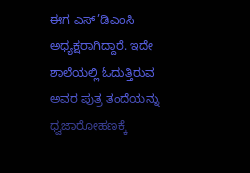ಈಗ ಎಸ್’ಡಿಎಂಸಿ ಅಧ್ಯಕ್ಷರಾಗಿದ್ದಾರೆ. ಇದೇ ಶಾಲೆಯಲ್ಲಿ ಓದುತ್ತಿರುವ ಅವರ ಪುತ್ರ ತಂದೆಯನ್ನು ಧ್ವಜಾರೋಹಣಕ್ಕೆ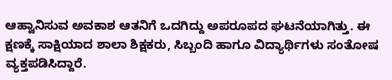ಆಹ್ವಾನಿಸುವ ಅವಕಾಶ ಆತನಿಗೆ ಒದಗಿದ್ದು ಅಪರೂಪದ ಘಟನೆಯಾಗಿತ್ತು. ಈ ಕ್ಷಣಕ್ಕೆ ಸಾಕ್ಷಿಯಾದ ಶಾಲಾ ಶಿಕ್ಷಕರು, ಸಿಬ್ಬಂದಿ ಹಾಗೂ ವಿದ್ಯಾರ್ಥಿಗಳು ಸಂತೋಷ ವ್ಯಕ್ತಪಡಿಸಿದ್ದಾರೆ.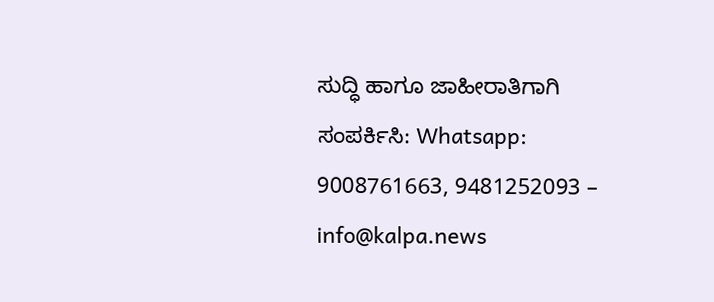ಸುದ್ಧಿ ಹಾಗೂ ಜಾಹೀರಾತಿಗಾಗಿ ಸಂಪರ್ಕಿಸಿ: Whatsapp: 9008761663, 9481252093 – info@kalpa.news